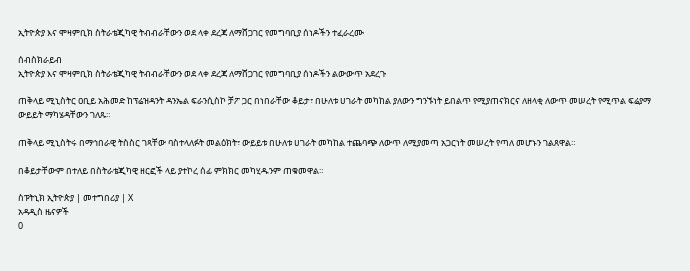ኢትዮጵያ እና ሞዛምቢክ ስትራቴጂካዊ ትብብራቸውን ወደ ላቀ ደረጃ ለማሸጋገር የመግባቢያ ሰነዶችን ተፈራረሙ

ሰብስክራይብ
ኢትዮጵያ እና ሞዛምቢክ ስትራቴጂካዊ ትብብራቸውን ወደ ላቀ ደረጃ ለማሸጋገር የመግባቢያ ሰነዶችን ልውውጥ አደረጉ

ጠቅላይ ሚኒስትር ዐቢይ አሕመድ ከፕሬዝዳንት ዳንኤል ፍራንሲስኮ ቻፖ ጋር በነበራቸው ቆይታ፣ በሁለቱ ሀገራት መካከል ያለውን ግንኙነት ይበልጥ የሚያጠናክርና ለዘላቂ ለውጥ መሠረት የሚጥል ፍሬያማ ውይይት ማካሄዳቸውን ገለጹ።

ጠቅላይ ሚኒስትሩ በማኅበራዊ ትስስር ገጻቸው ባስተላለፉት መልዕክት፣ ውይይቱ በሁለቱ ሀገራት መካከል ተጨባጭ ለውጥ ለሚያመጣ አጋርነት መሠረት የጣለ መሆኑን ገልጸዋል።

በቆይታቸውም በተለይ በስትራቴጂካዊ ዘርፎች ላይ ያተኮረ ሰፊ ምክክር መካሂዱንም ጠቁመዋል።

ስፑትኒክ ኢትዮጵያ | መተግበሪያ | X
አዳዲስ ዜናዎች
0